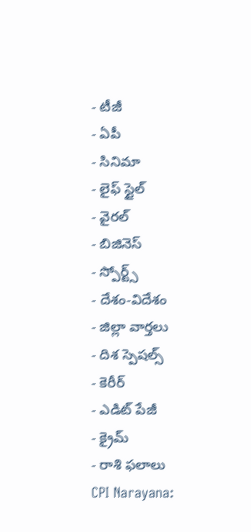- టీజీ
- ఏపీ
- సినిమా
- లైఫ్ స్టైల్
- వైరల్
- బిజినెస్
- స్పోర్ట్స్
- దేశం-విదేశం
- జిల్లా వార్తలు
- దిశ స్పెషల్స్
- కెరీర్
- ఎడిట్ పేజీ
- క్రైమ్
- రాశి ఫలాలు
CPI Narayana: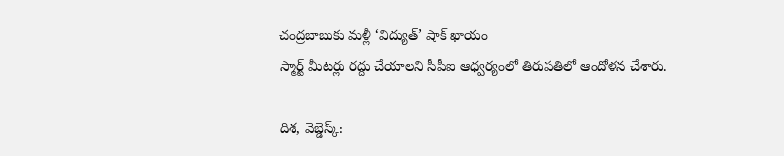చంద్రబాబుకు మళ్లీ ‘విద్యుత్’ షాక్ ఖాయం
స్మార్ట్ మీటర్లు రద్దు చేయాలని సీపీఐ ఆధ్వర్యంలో తిరుపతిలో ఆందోళన చేశారు.

దిశ, వెబ్డెస్క్: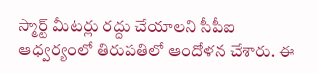స్మార్ట్ మీటర్లు రద్దు చేయాలని సీపీఐ ఆధ్వర్యంలో తిరుపతిలో ఆందోళన చేశారు. ఈ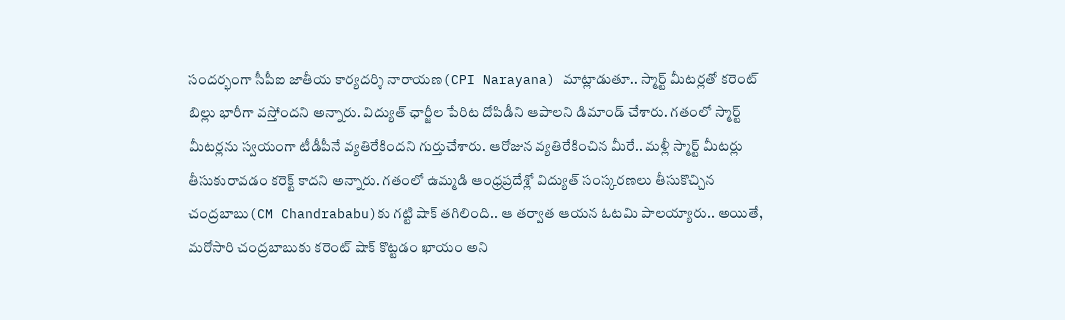సందర్భంగా సీపీఐ జాతీయ కార్యదర్శి నారాయణ(CPI Narayana) మాట్లాడుతూ.. స్మార్ట్ మీటర్లతో కరెంట్ బిల్లు భారీగా వస్తోందని అన్నారు. విద్యుత్ ఛార్జీల పేరిట దోపిడీని ఆపాలని డిమాండ్ చేశారు. గతంలో స్మార్ట్ మీటర్లను స్వయంగా టీడీపీనే వ్యతిరేకిందని గుర్తుచేశారు. ఆరోజున వ్యతిరేకించిన మీరే.. మళ్లీ స్మార్ట్ మీటర్లు తీసుకురావడం కరెక్ట్ కాదని అన్నారు. గతంలో ఉమ్మడి ఆంధ్రప్రదేశ్లో విద్యుత్ సంస్కరణలు తీసుకొచ్చిన చంద్రబాబు(CM Chandrababu)కు గట్టి షాక్ తగిలింది.. ఆ తర్వాత ఆయన ఓటమి పాలయ్యారు.. అయితే, మరోసారి చంద్రబాబుకు కరెంట్ షాక్ కొట్టడం ఖాయం అని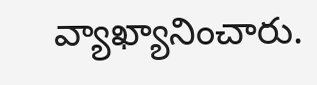వ్యాఖ్యానించారు.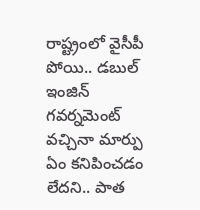రాష్ట్రంలో వైసీపీ పోయి.. డబుల్ ఇంజిన్ గవర్నమెంట్ వచ్చినా మార్పు ఏం కనిపించడం లేదని.. పాత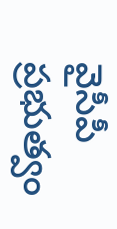వైసీపీ ప్రభుత్వం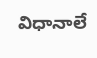విధానాలే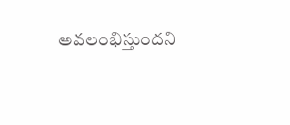అవలంభిస్తుందని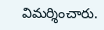విమర్శించారు.